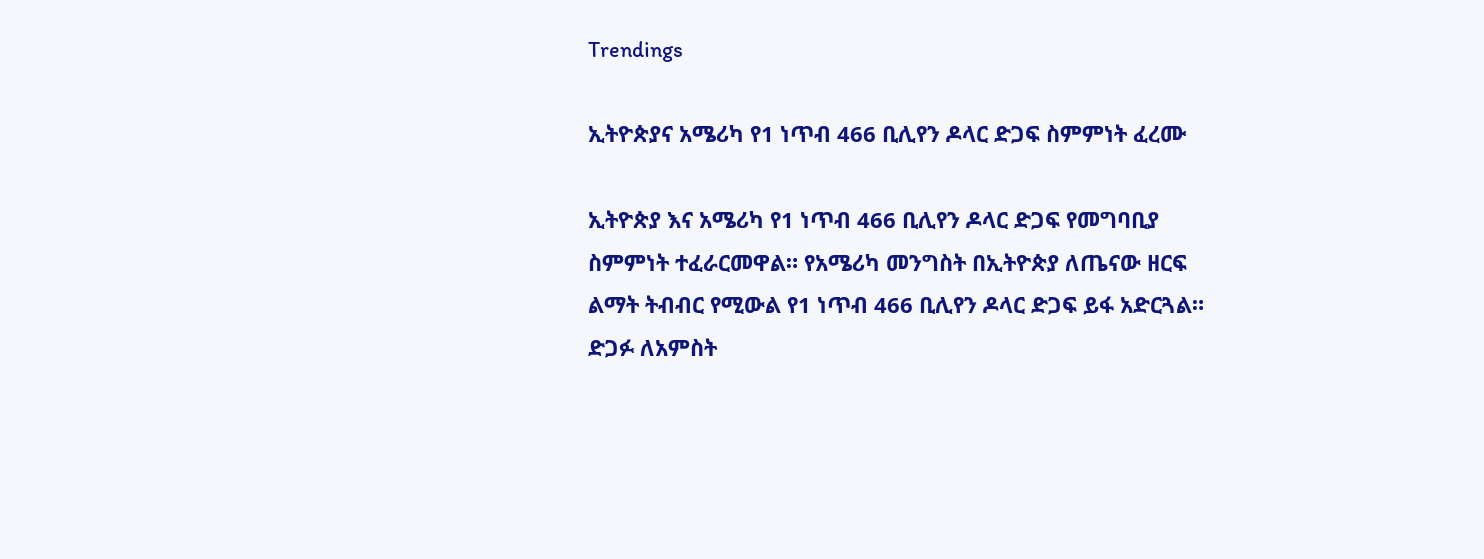Trendings

ኢትዮጵያና አሜሪካ የ1 ነጥብ 466 ቢሊየን ዶላር ድጋፍ ስምምነት ፈረሙ

ኢትዮጵያ እና አሜሪካ የ1 ነጥብ 466 ቢሊየን ዶላር ድጋፍ የመግባቢያ ስምምነት ተፈራርመዋል። የአሜሪካ መንግስት በኢትዮጵያ ለጤናው ዘርፍ ልማት ትብብር የሚውል የ1 ነጥብ 466 ቢሊየን ዶላር ድጋፍ ይፋ አድርጓል። ድጋፉ ለአምስት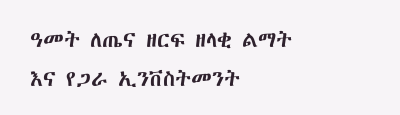ዓመት ለጤና ዘርፍ ዘላቂ ልማት እና የጋራ ኢንቨስትመንት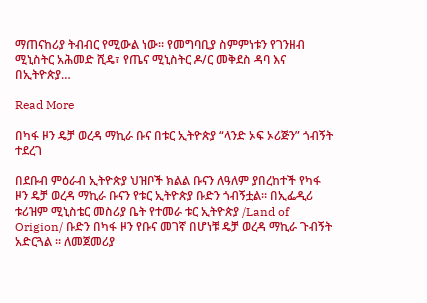ማጠናከሪያ ትብብር የሚውል ነው። የመግባቢያ ስምምነቱን የገንዘብ ሚኒስትር አሕመድ ሺዴ፣ የጤና ሚኒስትር ዶ/ር መቅደስ ዳባ እና በኢትዮጵያ…

Read More

በካፋ ዞን ዴቻ ወረዳ ማኪራ ቡና በቱር ኢትዮጵያ “ላንድ ኦፍ ኦሪጅን” ጎብኝት ተደረገ

በደቡብ ምዕራብ ኢትዮጵያ ህዝቦች ክልል ቡናን ለዓለም ያበረከተች የካፋ ዞን ዴቻ ወረዳ ማኪራ ቡናን የቱር ኢትዮጵያ ቡድን ጎብኝቷል። በኢፌዲሪ ቱሪዝም ሚኒስቴር መስሪያ ቤት የተመራ ቱር ኢትዮጵያ /Land of Origion/ ቡድን በካፋ ዞን የቡና መገኛ በሆነቹ ዴቻ ወረዳ ማኪራ ጉብኝት አድርጓል ። ለመጀመሪያ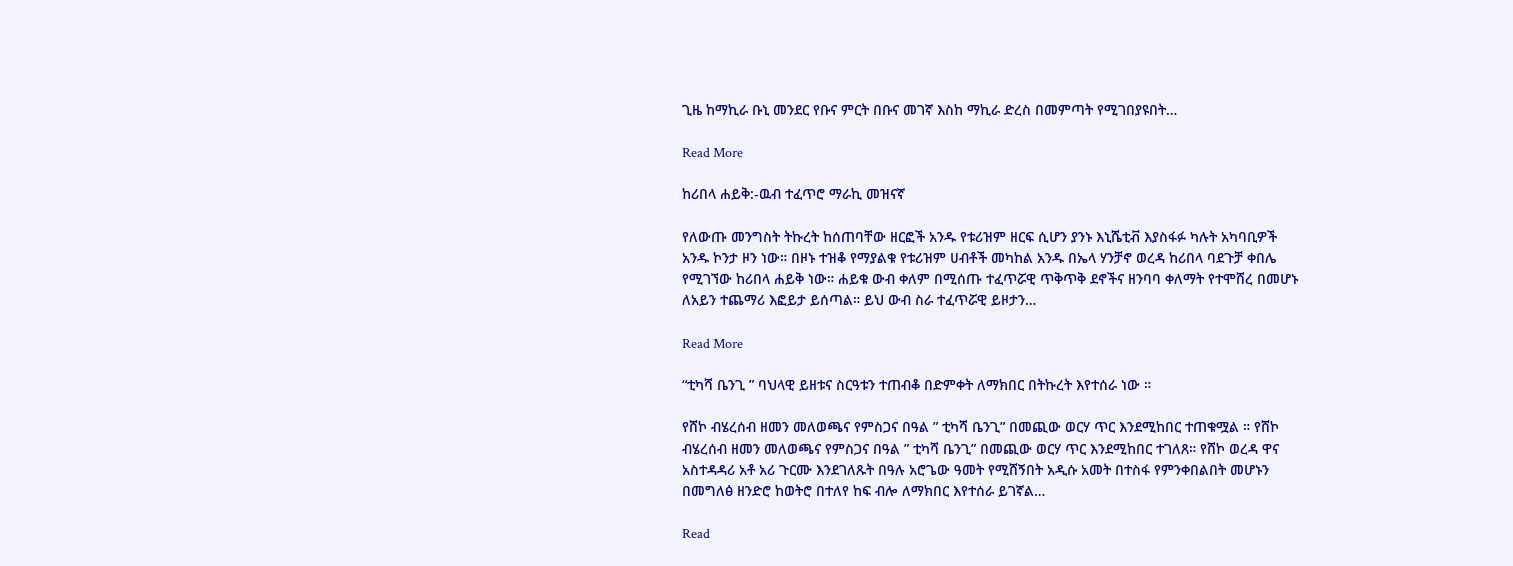ጊዜ ከማኪራ ቡኒ መንደር የቡና ምርት በቡና መገኛ እስከ ማኪራ ድረስ በመምጣት የሚገበያዩበት…

Read More

ከሪበላ ሐይቅ:-ዉብ ተፈጥሮ ማራኪ መዝናኛ

የለውጡ መንግስት ትኩረት ከሰጠባቸው ዘርፎች አንዱ የቱሪዝም ዘርፍ ሲሆን ያንኑ እኒሼቲቭ እያስፋፉ ካሉት አካባቢዎች አንዱ ኮንታ ዞን ነው። በዞኑ ተዝቆ የማያልቁ የቱሪዝም ሀብቶች መካከል አንዱ በኤላ ሃንቻኖ ወረዳ ከሪበላ ባደጉቻ ቀበሌ የሚገኘው ከሪበላ ሐይቅ ነው። ሐይቁ ውብ ቀለም በሚሰጡ ተፈጥሯዊ ጥቅጥቅ ደኖችና ዘንባባ ቀለማት የተሞሸረ በመሆኑ ለአይን ተጨማሪ እፎይታ ይሰጣል። ይህ ውብ ስራ ተፈጥሯዊ ይዞታን…

Read More

“ቲካሻ ቤንጊ ” ባህላዊ ይዘቱና ስርዓቱን ተጠብቆ በድምቀት ለማክበር በትኩረት እየተሰራ ነው ።

የሸኮ ብሄረሰብ ዘመን መለወጫና የምስጋና በዓል ” ቲካሻ ቤንጊ” በመጪው ወርሃ ጥር እንደሚከበር ተጠቁሟል ። የሸኮ ብሄረሰብ ዘመን መለወጫና የምስጋና በዓል ” ቲካሻ ቤንጊ” በመጪው ወርሃ ጥር እንደሚከበር ተገለጸ። የሸኮ ወረዳ ዋና አስተዳዳሪ አቶ አሪ ጉርሙ እንደገለጹት በዓሉ አሮጌው ዓመት የሚሸኝበት አዲሱ አመት በተስፋ የምንቀበልበት መሆኑን በመግለፅ ዘንድሮ ከወትሮ በተለየ ከፍ ብሎ ለማክበር እየተሰራ ይገኛል…

Read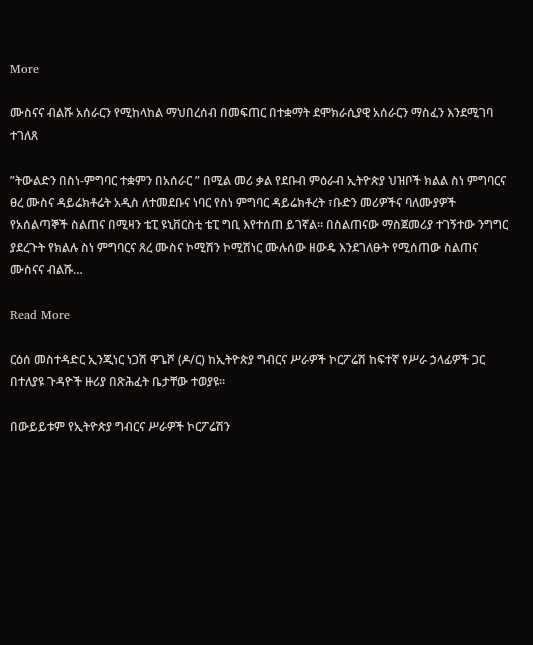More

ሙስናና ብልሹ አሰራርን የሚከላከል ማህበረሰብ በመፍጠር በተቋማት ደሞክራሲያዊ አሰራርን ማስፈን እንደሚገባ ተገለጸ

”ትውልድን በስነ-ምግባር ተቋምን በአሰራር ” በሚል መሪ ቃል የደቡብ ምዕራብ ኢትዮጵያ ህዝቦች ክልል ስነ ምግባርና ፀረ ሙስና ዳይሬክቶሬት አዲስ ለተመደቡና ነባር የስነ ምግባር ዳይሬክቶረት ፣ቡድን መሪዎችና ባለሙያዎች የአሰልጣኞች ስልጠና በሚዛን ቴፒ ዩኒቨርስቲ ቴፒ ግቢ እየተሰጠ ይገኛል። በስልጠናው ማስጀመሪያ ተገኝተው ንግግር ያደረጉት የክልሉ ስነ ምግባርና ጸረ ሙስና ኮሚሽን ኮሚሽነር ሙሉሰው ዘውዴ እንደገለፁት የሚሰጠው ስልጠና ሙስናና ብልሹ…

Read More

ርዕሰ መስተዳድር ኢንጂነር ነጋሽ ዋጌሾ (ዶ/ር) ከኢትዮጵያ ግብርና ሥራዎች ኮርፖሬሽ ከፍተኛ የሥራ ኃላፊዎች ጋር በተለያዩ ጉዳዮች ዙሪያ በጽሕፈት ቤታቸው ተወያዩ።

በውይይቱም የኢትዮጵያ ግብርና ሥራዎች ኮርፖሬሽን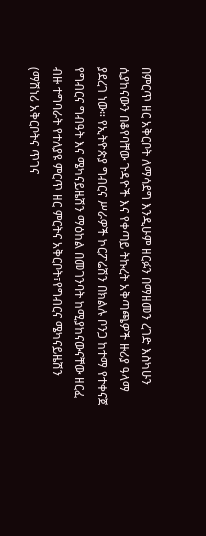በምርጥ ዘር አቅርቦት ለማሳደግ እንዲሁም ዘርፉን በማዘመን ረገድ እስካሁን ሲያከናውን በቆየባቸው ጉዳዮች እና የቀጣይ ትኩረት አቅጣጫዎች ዙሪያ ዓላማ ያደረገ ነው። የኢትዮጵያ ግብርና ሥራዎች ኮርፖሬሽን በክልሉ ቦንጋ ከተማ የተቀናጀ የግብርና ግብዓት እና ሜካናይዜሽን ማዕከል በመገንባት ከሚያከናውናቸው ዘርፈ ብዙ ተግባራት የተለያዩ ምርጥ ዘር ምርትና አቅርቦት፣የግብርና ሜካናይዜሽን (ማሽነሪ አቅርቦትና ጥገና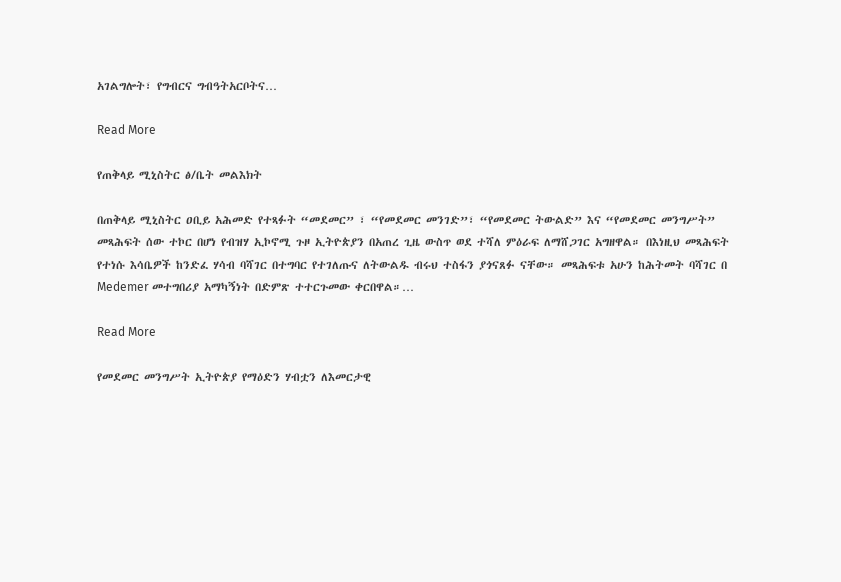አገልግሎት፣ የግብርና ግብዓትአርቦትና…

Read More

የጠቅላይ ሚኒስትር ፅ/ቤት መልእክት

በጠቅላይ ሚኒስትር ዐቢይ አሕመድ የተጻፉት “መደመር” ፣ “የመደመር መንገድ”፣ “የመደመር ትውልድ” እና “የመደመር መንግሥት” መጻሕፍት ሰው ተኮር በሆነ የብዝሃ ኢኮኖሚ ጉዞ ኢትዮጵያን በአጠረ ጊዜ ውስጥ ወደ ተሻለ ምዕራፍ ለማሸጋገር አግዘዋል። በእነዚህ መጻሕፍት የተነሱ እሳቤዎች ከንድፈ ሃሳብ ባሻገር በተግባር የተገለጡና ለትውልዱ ብሩህ ተስፋን ያጎናጸፉ ናቸው። መጻሕፍቱ አሁን ከሕትመት ባሻገር በ Medemer መተግበሪያ አማካኝነት በድምጽ ተተርጉመው ቀርበዋል።…

Read More

የመደመር መንግሥት ኢትዮጵያ የማዕድን ሃብቷን ለእመርታዊ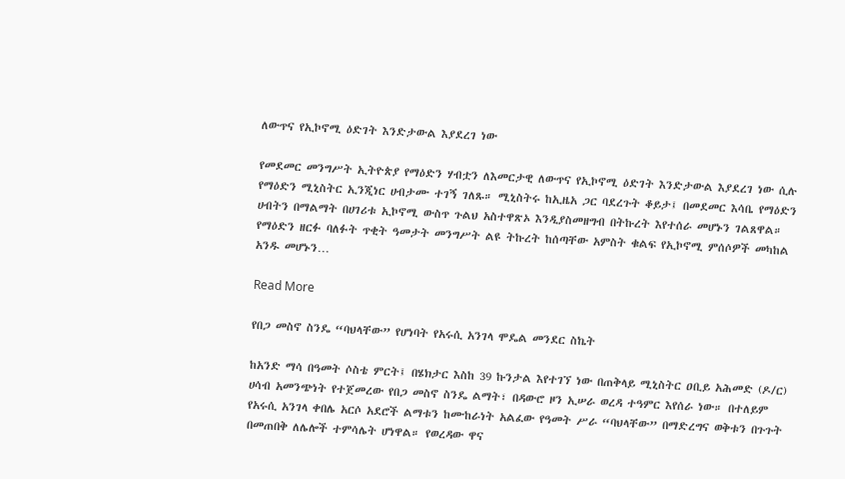ለውጥና የኢኮኖሚ ዕድገት እንድታውል እያደረገ ነው

የመደመር መንግሥት ኢትዮጵያ የማዕድን ሃብቷን ለእመርታዊ ለውጥና የኢኮኖሚ ዕድገት እንድታውል እያደረገ ነው ሲሉ የማዕድን ሚኒስትር ኢንጂነር ሀብታሙ ተገኝ ገለጹ። ሚኒስትሩ ከኢዜአ ጋር ባደረጉት ቆይታ፤ በመደመር እሳቤ የማዕድን ሀብትን በማልማት በሀገሪቱ ኢኮኖሚ ውስጥ ጉልህ አስተዋጽኦ እንዲያስመዘግብ በትኩረት እየተሰራ መሆኑን ገልጸዋል። የማዕድን ዘርፉ ባለፉት ጥቂት ዓመታት መንግሥት ልዩ ትኩረት ከሰጣቸው አምስት ቁልፍ የኢኮኖሚ ምሰሶዎች መካከል አንዱ መሆኑን…

Read More

የበጋ መስኖ ስንዴ “ባህላቸው” የሆነባት የአሩሲ አንገላ ሞዴል መንደር ስኬት

ከአንድ ማሳ በዓመት ሶስቴ ምርት፤ በሄክታር እስከ 39 ኩንታል እየተገኘ ነው በጠቅላይ ሚኒስትር ዐቢይ አሕመድ (ዶ/ር) ሀሳብ አመንጭነት የተጀመረው የበጋ መስኖ ስንዴ ልማት፣ በዳውሮ ዞን ኢሠራ ወረዳ ተዓምር እየሰራ ነው። በተለይም የአሩሲ አንገላ ቀበሌ አርሶ አደሮች ልማቱን ከሙከራነት አልፈው የዓመት ሥራ “ባህላቸው” በማድረግና ወቅቱን በጉጉት በመጠበቅ ለሌሎች ተምሳሌት ሆነዋል። የወረዳው ዋና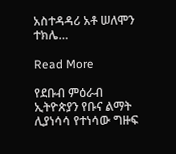አስተዳዳሪ አቶ ሠለሞን ተክሌ…

Read More

የደቡብ ምዕራብ ኢትዮጵያን የቡና ልማት ሊያነሳሳ የተነሳው ግዙፍ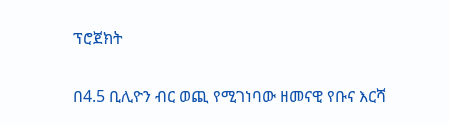ፕሮጀክት

በ4.5 ቢሊዮን ብር ወጪ የሚገነባው ዘመናዊ የቡና እርሻ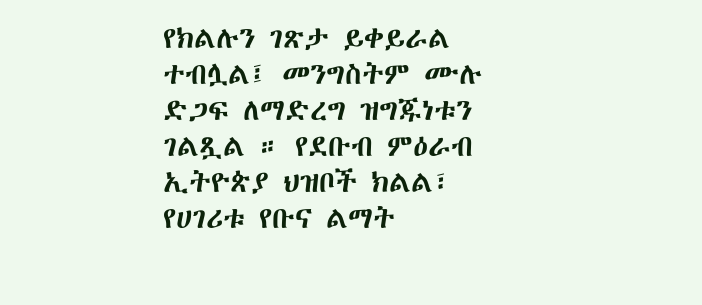የክልሉን ገጽታ ይቀይራል ተብሏል፤ መንግስትም ሙሉ ድጋፍ ለማድረግ ዝግጁነቱን ገልጿል ። የደቡብ ምዕራብ ኢትዮጵያ ህዝቦች ክልል፣ የሀገሪቱ የቡና ልማት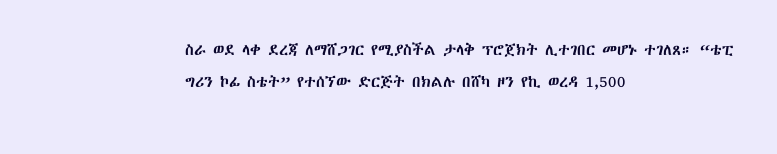ስራ ወደ ላቀ ደረጃ ለማሸጋገር የሚያስችል ታላቅ ፕሮጀክት ሊተገበር መሆኑ ተገለጸ። “ቴፒ ግሪን ኮፊ ስቴት” የተሰኘው ድርጅት በክልሉ በሸካ ዞን የኪ ወረዳ 1,500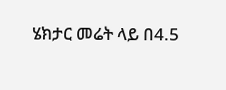ሄክታር መሬት ላይ በ4.5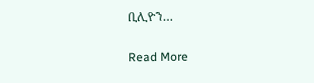ቢሊዮን…

Read More